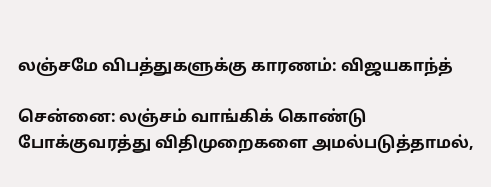லஞ்சமே விபத்துகளுக்கு காரணம்: விஜயகாந்த்

சென்னை: லஞ்சம் வாங்கிக் கொண்டு போக்குவரத்து விதிமுறைகளை அமல்படுத்தாமல்,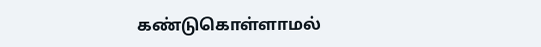கண்டுகொள்ளாமல்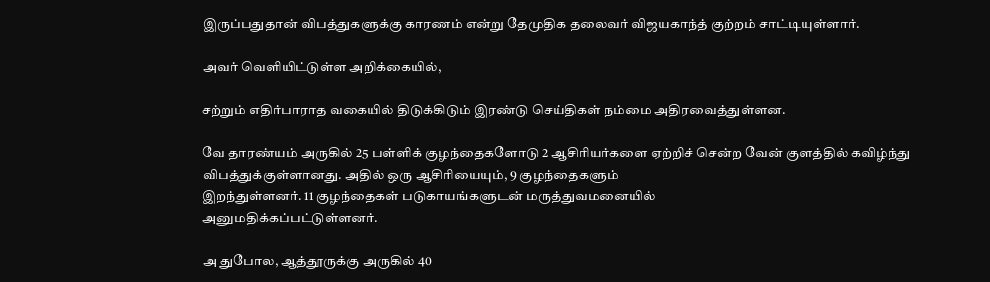இருப்பதுதான் விபத்துகளுக்கு காரணம் என்று தேமுதிக தலைவர் விஜயகாந்த் குற்றம் சாட்டியுள்ளார்.

அவர் வெளியிட்டுள்ள அறிக்கையில்,

சற்றும் எதிர்பாராத வகையில் திடுக்கிடும் இரண்டு செய்திகள் நம்மை அதிரவைத்துள்ளன.

வே தாரண்யம் அருகில் 25 பள்ளிக் குழந்தைகளோடு 2 ஆசிரியர்களை ஏற்றிச் சென்ற வேன் குளத்தில் கவிழ்ந்து விபத்துக்குள்ளானது. அதில் ஒரு ஆசிரியையும், 9 குழந்தைகளும்
இறந்துள்ளனர். 11 குழந்தைகள் படுகாயங்களுடன் மருத்துவமனையில்
அனுமதிக்கப்பட்டுள்ளனர்.

அ துபோல, ஆத்தூருக்கு அருகில் 40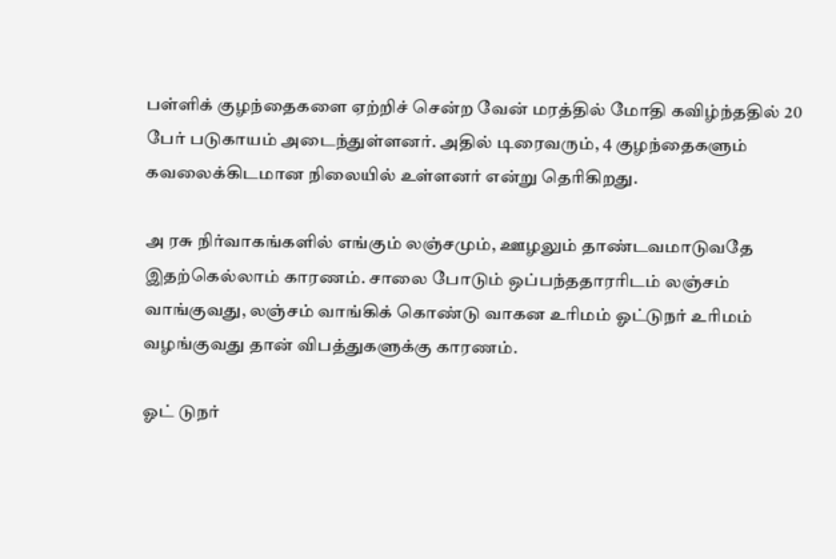பள்ளிக் குழந்தைகளை ஏற்றிச் சென்ற வேன் மரத்தில் மோதி கவிழ்ந்ததில் 20 பேர் படுகாயம் அடைந்துள்ளனர். அதில் டிரைவரும், 4 குழந்தைகளும்
கவலைக்கிடமான நிலையில் உள்ளனர் என்று தெரிகிறது.

அ ரசு நிர்வாகங்களில் எங்கும் லஞ்சமும், ஊழலும் தாண்டவமாடுவதே இதற்கெல்லாம் காரணம். சாலை போடும் ஒப்பந்ததாரரிடம் லஞ்சம் வாங்குவது, லஞ்சம் வாங்கிக் கொண்டு வாகன உரிமம் ஓட்டுநர் உரிமம் வழங்குவது தான் விபத்துகளுக்கு காரணம்.

ஓட் டுநர்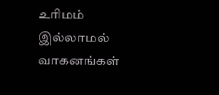உரிமம் இல்லாமல் வாகனங்கள்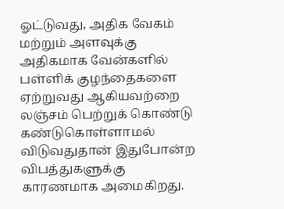ஓட்டுவது, அதிக வேகம் மற்றும் அளவுக்கு அதிகமாக வேன்களில் பள்ளிக் குழந்தைகளை ஏற்றுவது ஆகியவற்றை லஞ்சம் பெற்றுக் கொண்டு கண்டுகொள்ளாமல் விடுவதுதான் இதுபோன்ற விபத்துகளுக்கு காரணமாக அமைகிறது.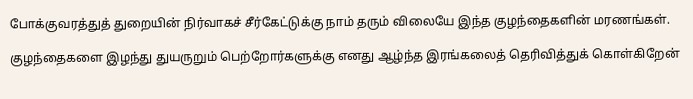போக்குவரத்துத் துறையின் நிர்வாகச் சீர்கேட்டுக்கு நாம் தரும் விலையே இந்த குழந்தைகளின் மரணங்கள்.

குழந்தைகளை இழந்து துயருறும் பெற்றோர்களுக்கு எனது ஆழ்ந்த இரங்கலைத் தெரிவித்துக் கொள்கிறேன்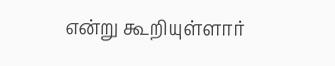என்று கூறியுள்ளார்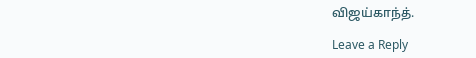விஜய்காந்த்.

Leave a Reply